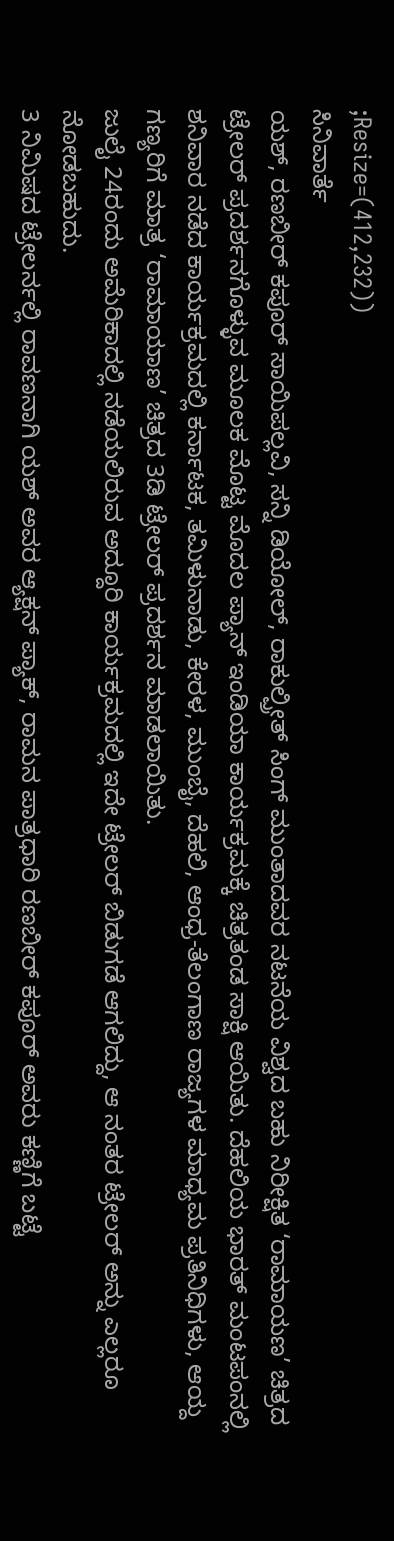;Resize=(412,232))
ಸಿನಿವಾರ್ತೆ
ಯಶ್, ರಣಬೀರ್ ಕಪೂರ್ ಸಾಯಿಪಲ್ಲವಿ, ಸನ್ನಿ ಡಿಯೋಲ್, ರಾಕುಲ್ಪ್ರೀತ್ ಸಿಂಗ್ ಮುಂತಾದವರ ನಟನೆಯ ವಿಶ್ವದ ಬಹು ನಿರೀಕ್ಷಿತ ‘ರಾಮಾಯಣ’ ಚಿತ್ರದ ಟ್ರೇಲರ್ ಪ್ರದರ್ಶನಗೊಳ್ಳುವ ಮೂಲಕ ಮೊಟ್ಟ ಮೊದಲ ಪ್ಯಾನ್ ಇಂಡಿಯಾ ಕಾರ್ಯಕ್ರಮಕ್ಕೆ ಚಿತ್ರತಂಡ ಸಾಕ್ಷಿ ಆಯಿತು. ದೆಹಲಿಯ ಭಾರತ್ ಮಂಟಪಂನಲ್ಲಿ ಶನಿವಾರ ನಡೆದ ಕಾರ್ಯಕ್ರಮದಲ್ಲಿ ಕರ್ನಾಟಕ, ತಮಿಳುನಾಡು, ಕೇರಳ, ಮುಂಬೈ, ದೆಹಲಿ, ಆಂಧ್ರ-ತೆಲಂಗಾಣ ರಾಜ್ಯಗಳ ಮಾಧ್ಯಮ ಪ್ರತಿನಿಧಿಗಳು, ಆಯ್ದ ಗಣ್ಯರಿಗೆ ಮಾತ್ರ ‘ರಾಮಾಯಾಣ’ ಚಿತ್ರದ 3ಡಿ ಟ್ರೇಲರ್ ಪ್ರದರ್ಶನ ಮಾಡಲಾಯಿತು.
ಜುಲೈ 24ರಂದು ಅಮೆರಿಕಾದಲ್ಲಿ ನಡೆಯಲಿರುವ ಅದ್ದೂರಿ ಕಾರ್ಯಕ್ರಮದಲ್ಲಿ ಇದೇ ಟ್ರೇಲರ್ ಬಿಡುಗಡೆ ಆಗಲಿದ್ದು, ಆ ನಂತರ ಟ್ರೇಲರ್ ಅನ್ನು ಎಲ್ಲರೂ ನೋಡಬಹುದು.
3 ನಿಮಿಷದ ಟ್ರೇಲರ್ನಲ್ಲಿ ರಾವಣನಾಗಿ ಯಶ್ ಅವರ ಆ್ಯಕ್ಷನ್ ಪ್ಯಾಕ್, ರಾಮನ ಪಾತ್ರಧಾರಿ ರಣಬೀರ್ ಕಪೂರ್ ಅವರು ಕಣ್ಣಿಗೆ ಬಟ್ಟೆ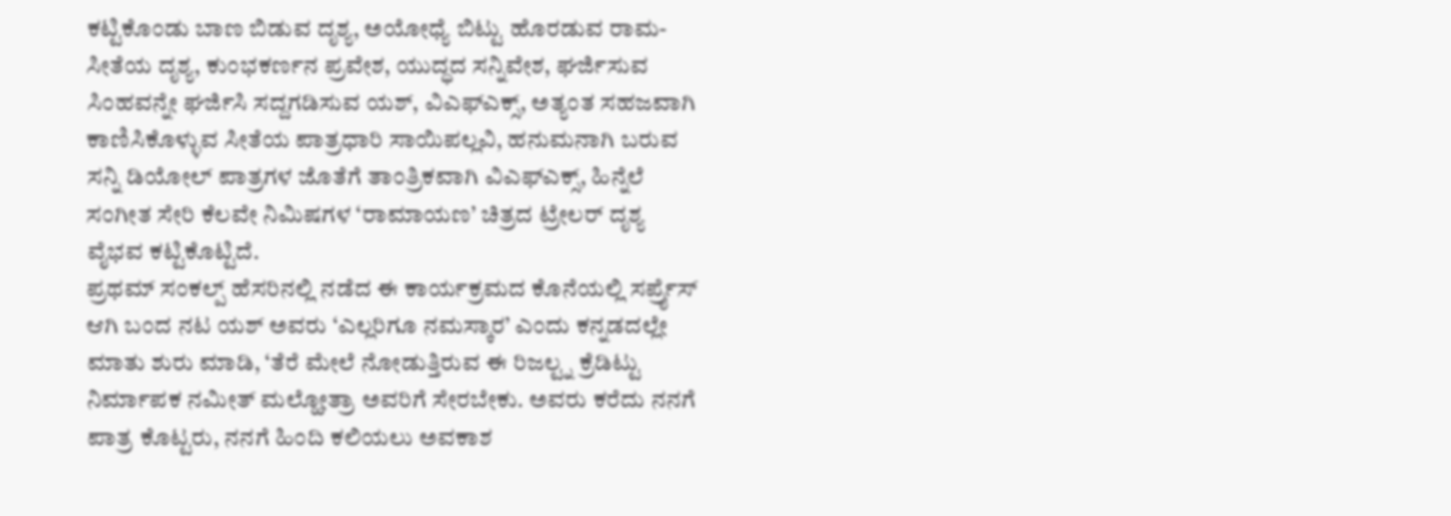ಕಟ್ಟಿಕೊಂಡು ಬಾಣ ಬಿಡುವ ದೃಶ್ಯ, ಅಯೋಧ್ಯೆ ಬಿಟ್ಟು ಹೊರಡುವ ರಾಮ- ಸೀತೆಯ ದೃಶ್ಯ, ಕುಂಭಕರ್ಣನ ಪ್ರವೇಶ, ಯುದ್ಧದ ಸನ್ನಿವೇಶ, ಘರ್ಜಿಸುವ ಸಿಂಹವನ್ನೇ ಘರ್ಜಿಸಿ ಸದ್ದಗಡಿಸುವ ಯಶ್, ವಿಎಫ್ಎಕ್ಸ್, ಅತ್ಯಂತ ಸಹಜವಾಗಿ ಕಾಣಿಸಿಕೊಳ್ಳುವ ಸೀತೆಯ ಪಾತ್ರಧಾರಿ ಸಾಯಿಪಲ್ಲವಿ, ಹನುಮನಾಗಿ ಬರುವ ಸನ್ನಿ ಡಿಯೋಲ್ ಪಾತ್ರಗಳ ಜೊತೆಗೆ ತಾಂತ್ರಿಕವಾಗಿ ವಿಎಫ್ಎಕ್ಸ್, ಹಿನ್ನೆಲೆ ಸಂಗೀತ ಸೇರಿ ಕೆಲವೇ ನಿಮಿಷಗಳ ‘ರಾಮಾಯಣ’ ಚಿತ್ರದ ಟ್ರೇಲರ್ ದೃಶ್ಯ ವೈಭವ ಕಟ್ಟಿಕೊಟ್ಟಿದೆ.
ಪ್ರಥಮ್ ಸಂಕಲ್ಪ್ ಹೆಸರಿನಲ್ಲಿ ನಡೆದ ಈ ಕಾರ್ಯಕ್ರಮದ ಕೊನೆಯಲ್ಲಿ ಸರ್ಪ್ರೈಸ್ ಆಗಿ ಬಂದ ನಟ ಯಶ್ ಅವರು ‘ಎಲ್ಲರಿಗೂ ನಮಸ್ಕಾರ’ ಎಂದು ಕನ್ನಡದಲ್ಲೇ ಮಾತು ಶುರು ಮಾಡಿ, ‘ತೆರೆ ಮೇಲೆ ನೋಡುತ್ತಿರುವ ಈ ರಿಜಲ್ಟ್ನ ಕ್ರೆಡಿಟ್ಟು ನಿರ್ಮಾಪಕ ನಮೀತ್ ಮಲ್ಹೋತ್ರಾ ಅವರಿಗೆ ಸೇರಬೇಕು. ಅವರು ಕರೆದು ನನಗೆ ಪಾತ್ರ ಕೊಟ್ಟರು, ನನಗೆ ಹಿಂದಿ ಕಲಿಯಲು ಅವಕಾಶ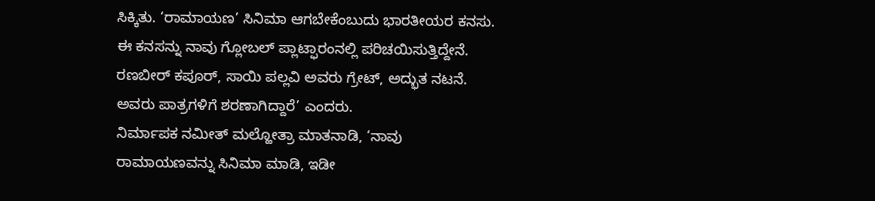ಸಿಕ್ಕಿತು. ‘ರಾಮಾಯಣ’ ಸಿನಿಮಾ ಆಗಬೇಕೆಂಬುದು ಭಾರತೀಯರ ಕನಸು. ಈ ಕನಸನ್ನು ನಾವು ಗ್ಲೋಬಲ್ ಪ್ಲಾಟ್ಫಾರಂನಲ್ಲಿ ಪರಿಚಯಿಸುತ್ತಿದ್ದೇನೆ. ರಣಬೀರ್ ಕಪೂರ್, ಸಾಯಿ ಪಲ್ಲವಿ ಅವರು ಗ್ರೇಟ್, ಅದ್ಭುತ ನಟನೆ. ಅವರು ಪಾತ್ರಗಳಿಗೆ ಶರಣಾಗಿದ್ದಾರೆ’ ಎಂದರು.
ನಿರ್ಮಾಪಕ ನಮೀತ್ ಮಲ್ಹೋತ್ರಾ ಮಾತನಾಡಿ, ‘ನಾವು ರಾಮಾಯಣವನ್ನು ಸಿನಿಮಾ ಮಾಡಿ, ಇಡೀ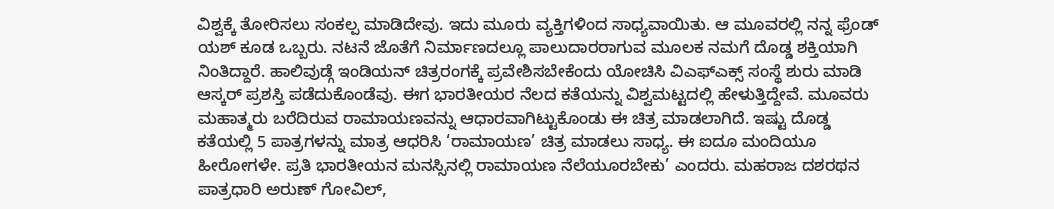ವಿಶ್ವಕ್ಕೆ ತೋರಿಸಲು ಸಂಕಲ್ಪ ಮಾಡಿದೇವು. ಇದು ಮೂರು ವ್ಯಕ್ತಿಗಳಿಂದ ಸಾಧ್ಯವಾಯಿತು. ಆ ಮೂವರಲ್ಲಿ ನನ್ನ ಫ್ರೆಂಡ್ ಯಶ್ ಕೂಡ ಒಬ್ಬರು. ನಟನೆ ಜೊತೆಗೆ ನಿರ್ಮಾಣದಲ್ಲೂ ಪಾಲುದಾರರಾಗುವ ಮೂಲಕ ನಮಗೆ ದೊಡ್ಡ ಶಕ್ತಿಯಾಗಿ ನಿಂತಿದ್ದಾರೆ. ಹಾಲಿವುಡ್ಗೆ ಇಂಡಿಯನ್ ಚಿತ್ರರಂಗಕ್ಕೆ ಪ್ರವೇಶಿಸಬೇಕೆಂದು ಯೋಚಿಸಿ ವಿಎಫ್ಎಕ್ಸ್ ಸಂಸ್ಥೆ ಶುರು ಮಾಡಿ ಆಸ್ಕರ್ ಪ್ರಶಸ್ತಿ ಪಡೆದುಕೊಂಡೆವು. ಈಗ ಭಾರತೀಯರ ನೆಲದ ಕತೆಯನ್ನು ವಿಶ್ವಮಟ್ಟದಲ್ಲಿ ಹೇಳುತ್ತಿದ್ದೇವೆ. ಮೂವರು ಮಹಾತ್ಮರು ಬರೆದಿರುವ ರಾಮಾಯಣವನ್ನು ಆಧಾರವಾಗಿಟ್ಟುಕೊಂಡು ಈ ಚಿತ್ರ ಮಾಡಲಾಗಿದೆ. ಇಷ್ಟು ದೊಡ್ಡ ಕತೆಯಲ್ಲಿ 5 ಪಾತ್ರಗಳನ್ನು ಮಾತ್ರ ಆಧರಿಸಿ ‘ರಾಮಾಯಣ’ ಚಿತ್ರ ಮಾಡಲು ಸಾಧ್ಯ. ಈ ಐದೂ ಮಂದಿಯೂ ಹೀರೋಗಳೇ. ಪ್ರತಿ ಭಾರತೀಯನ ಮನಸ್ಸಿನಲ್ಲಿ ರಾಮಾಯಣ ನೆಲೆಯೂರಬೇಕು’ ಎಂದರು. ಮಹರಾಜ ದಶರಥನ ಪಾತ್ರಧಾರಿ ಅರುಣ್ ಗೋವಿಲ್,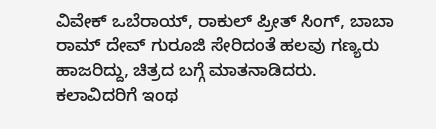ವಿವೇಕ್ ಒಬೆರಾಯ್, ರಾಕುಲ್ ಪ್ರೀತ್ ಸಿಂಗ್, ಬಾಬಾ ರಾಮ್ ದೇವ್ ಗುರೂಜಿ ಸೇರಿದಂತೆ ಹಲವು ಗಣ್ಯರು ಹಾಜರಿದ್ದು, ಚಿತ್ರದ ಬಗ್ಗೆ ಮಾತನಾಡಿದರು.
ಕಲಾವಿದರಿಗೆ ಇಂಥ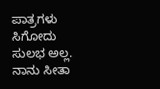ಪಾತ್ರಗಳು ಸಿಗೋದು ಸುಲಭ ಅಲ್ಲ. ನಾನು ಸೀತಾ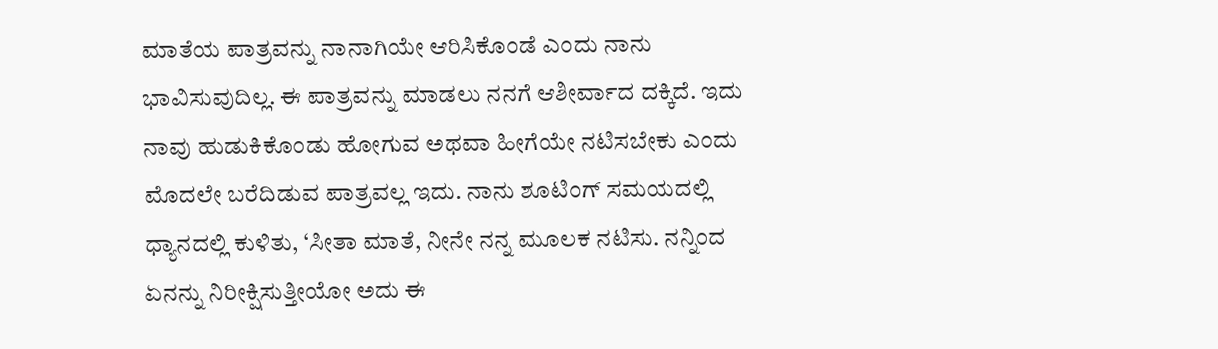ಮಾತೆಯ ಪಾತ್ರವನ್ನು ನಾನಾಗಿಯೇ ಆರಿಸಿಕೊಂಡೆ ಎಂದು ನಾನು ಭಾವಿಸುವುದಿಲ್ಲ. ಈ ಪಾತ್ರವನ್ನು ಮಾಡಲು ನನಗೆ ಆಶೀರ್ವಾದ ದಕ್ಕಿದೆ. ಇದು ನಾವು ಹುಡುಕಿಕೊಂಡು ಹೋಗುವ ಅಥವಾ ಹೀಗೆಯೇ ನಟಿಸಬೇಕು ಎಂದು ಮೊದಲೇ ಬರೆದಿಡುವ ಪಾತ್ರವಲ್ಲ ಇದು. ನಾನು ಶೂಟಿಂಗ್ ಸಮಯದಲ್ಲಿ ಧ್ಯಾನದಲ್ಲಿ ಕುಳಿತು, ‘ಸೀತಾ ಮಾತೆ, ನೀನೇ ನನ್ನ ಮೂಲಕ ನಟಿಸು. ನನ್ನಿಂದ ಏನನ್ನು ನಿರೀಕ್ಷಿಸುತ್ತೀಯೋ ಅದು ಈ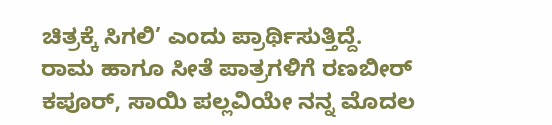ಚಿತ್ರಕ್ಕೆ ಸಿಗಲಿ’ ಎಂದು ಪ್ರಾರ್ಥಿಸುತ್ತಿದ್ದೆ.
ರಾಮ ಹಾಗೂ ಸೀತೆ ಪಾತ್ರಗಳಿಗೆ ರಣಬೀರ್ ಕಪೂರ್, ಸಾಯಿ ಪಲ್ಲವಿಯೇ ನನ್ನ ಮೊದಲ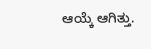ಆಯ್ಕೆ ಆಗಿತ್ತು.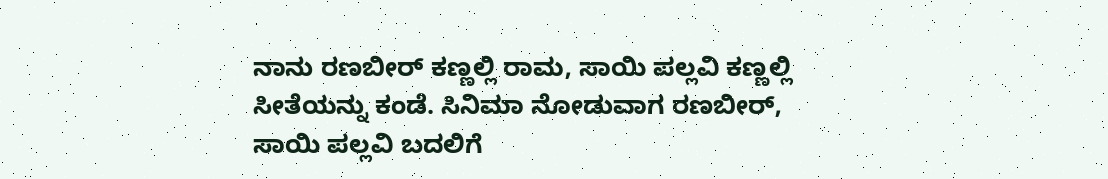ನಾನು ರಣಬೀರ್ ಕಣ್ಣಲ್ಲಿ ರಾಮ, ಸಾಯಿ ಪಲ್ಲವಿ ಕಣ್ಣಲ್ಲಿ ಸೀತೆಯನ್ನು ಕಂಡೆ. ಸಿನಿಮಾ ನೋಡುವಾಗ ರಣಬೀರ್, ಸಾಯಿ ಪಲ್ಲವಿ ಬದಲಿಗೆ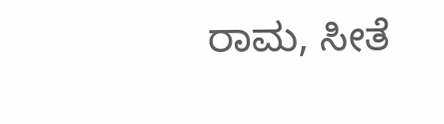ರಾಮ, ಸೀತೆ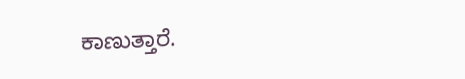ಕಾಣುತ್ತಾರೆ.